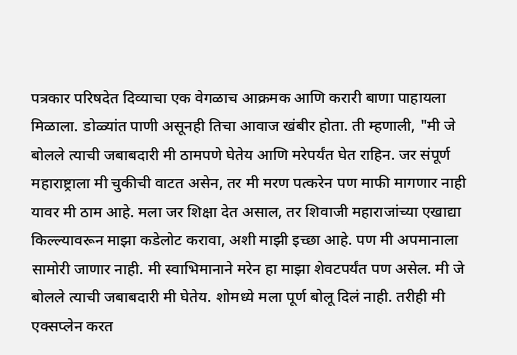पत्रकार परिषदेत दिव्याचा एक वेगळाच आक्रमक आणि करारी बाणा पाहायला मिळाला. डोळ्यांत पाणी असूनही तिचा आवाज खंबीर होता. ती म्हणाली, "मी जे बोलले त्याची जबाबदारी मी ठामपणे घेतेय आणि मरेपर्यंत घेत राहिन. जर संपूर्ण महाराष्ट्राला मी चुकीची वाटत असेन, तर मी मरण पत्करेन पण माफी मागणार नाही यावर मी ठाम आहे. मला जर शिक्षा देत असाल, तर शिवाजी महाराजांच्या एखाद्या किल्ल्यावरून माझा कडेलोट करावा, अशी माझी इच्छा आहे. पण मी अपमानाला सामोरी जाणार नाही. मी स्वाभिमानाने मरेन हा माझा शेवटपर्यंत पण असेल. मी जे बोलले त्याची जबाबदारी मी घेतेय. शोमध्ये मला पूर्ण बोलू दिलं नाही. तरीही मी एक्सप्लेन करत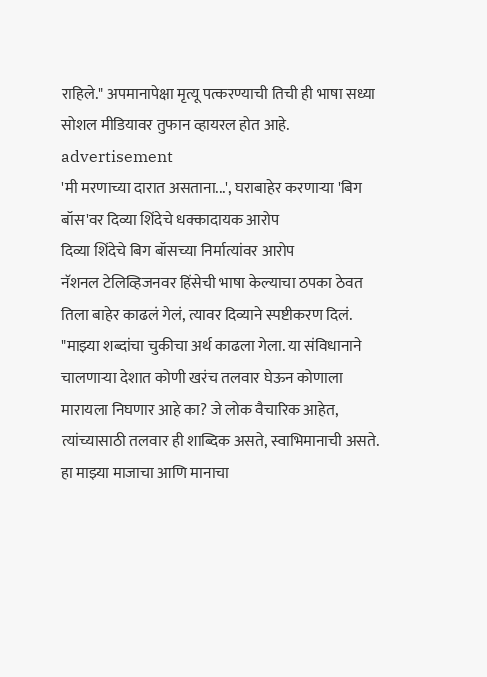राहिले." अपमानापेक्षा मृत्यू पत्करण्याची तिची ही भाषा सध्या सोशल मीडियावर तुफान व्हायरल होत आहे.
advertisement
'मी मरणाच्या दारात असताना...', घराबाहेर करणाऱ्या 'बिग बॉस'वर दिव्या शिंदेचे धक्कादायक आरोप
दिव्या शिंदेचे बिग बॉसच्या निर्मात्यांवर आरोप
नॅशनल टेलिव्हिजनवर हिंसेची भाषा केल्याचा ठपका ठेवत तिला बाहेर काढलं गेलं, त्यावर दिव्याने स्पष्टीकरण दिलं. "माझ्या शब्दांचा चुकीचा अर्थ काढला गेला. या संविधानाने चालणाऱ्या देशात कोणी खरंच तलवार घेऊन कोणाला मारायला निघणार आहे का? जे लोक वैचारिक आहेत, त्यांच्यासाठी तलवार ही शाब्दिक असते, स्वाभिमानाची असते. हा माझ्या माजाचा आणि मानाचा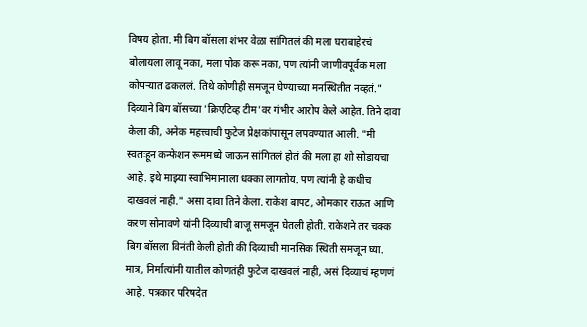विषय होता. मी बिग बॉसला शंभर वेळा सांगितलं की मला घराबाहेरचं बोलायला लावू नका, मला पोक करू नका, पण त्यांनी जाणीवपूर्वक मला कोपऱ्यात ढकललं. तिथे कोणीही समजून घेण्याच्या मनस्थितीत नव्हतं."
दिव्याने बिग बॉसच्या 'क्रिएटिव्ह टीम'वर गंभीर आरोप केले आहेत. तिने दावा केला की, अनेक महत्त्वाची फुटेज प्रेक्षकांपासून लपवण्यात आली. "मी स्वतःहून कन्फेशन रूममध्ये जाऊन सांगितलं होतं की मला हा शो सोडायचा आहे. इथे माझ्या स्वाभिमानाला धक्का लागतोय. पण त्यांनी हे कधीच दाखवलं नाही." असा दावा तिने केला. राकेश बापट, ओमकार राऊत आणि करण सोनावणे यांनी दिव्याची बाजू समजून घेतली होती. राकेशने तर चक्क बिग बॉसला विनंती केली होती की दिव्याची मानसिक स्थिती समजून घ्या. मात्र, निर्मात्यांनी यातील कोणतंही फुटेज दाखवलं नाही, असं दिव्याचं म्हणणं आहे. पत्रकार परिषदेत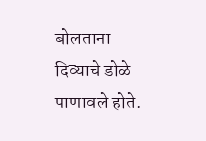बोलताना दिव्याचे डोळे पाणावले होते.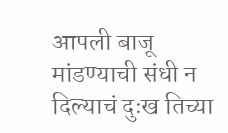आपली बाजू मांडण्याची संधी न दिल्याचं दुःख तिच्या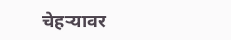चेहऱ्यावर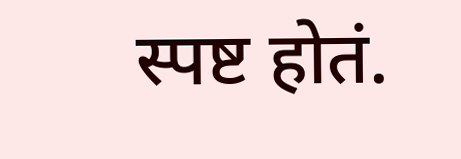स्पष्ट होतं.